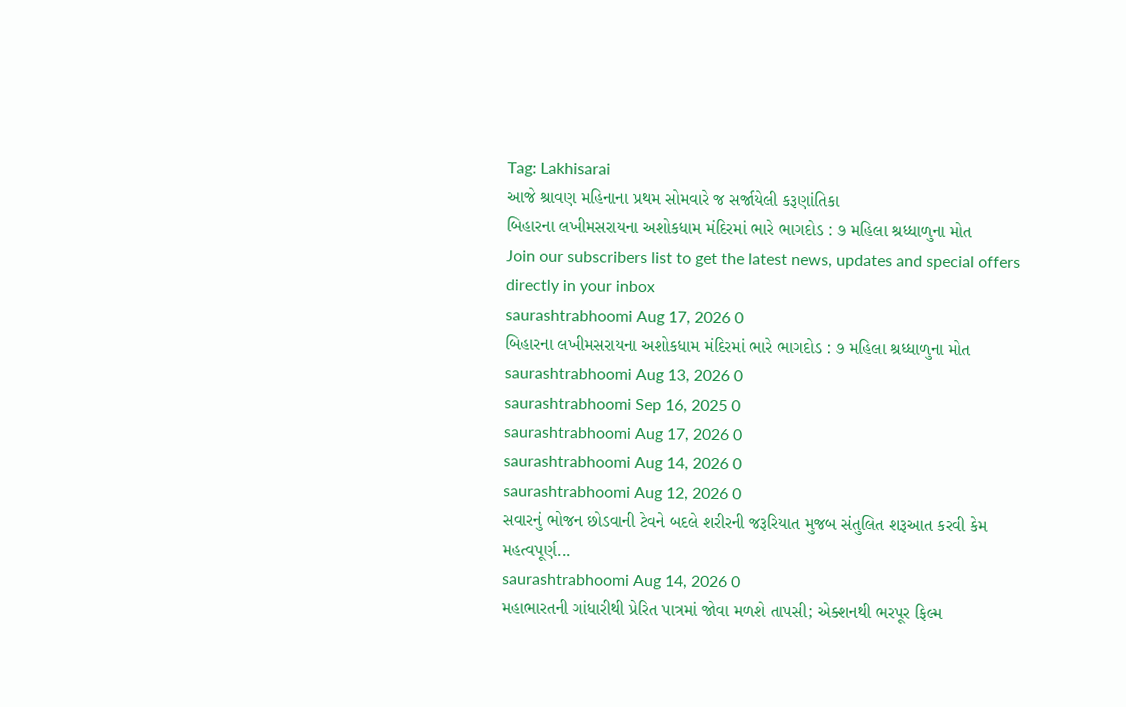Tag: Lakhisarai
આજે શ્રાવણ મહિનાના પ્રથમ સોમવારે જ સર્જાયેલી કરૂણાંતિકા
બિહારના લખીમસરાયના અશોકધામ મંદિરમાં ભારે ભાગદોડ : ૭ મહિલા શ્રધ્ધાળુના મોત
Join our subscribers list to get the latest news, updates and special offers directly in your inbox
saurashtrabhoomi Aug 17, 2026 0
બિહારના લખીમસરાયના અશોકધામ મંદિરમાં ભારે ભાગદોડ : ૭ મહિલા શ્રધ્ધાળુના મોત
saurashtrabhoomi Aug 13, 2026 0
saurashtrabhoomi Sep 16, 2025 0
saurashtrabhoomi Aug 17, 2026 0
saurashtrabhoomi Aug 14, 2026 0
saurashtrabhoomi Aug 12, 2026 0
સવારનું ભોજન છોડવાની ટેવને બદલે શરીરની જરૂરિયાત મુજબ સંતુલિત શરૂઆત કરવી કેમ મહત્વપૂર્ણ...
saurashtrabhoomi Aug 14, 2026 0
મહાભારતની ગાંધારીથી પ્રેરિત પાત્રમાં જોવા મળશે તાપસી; એક્શનથી ભરપૂર ફિલ્મ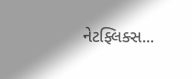નેટફ્લિક્સ...